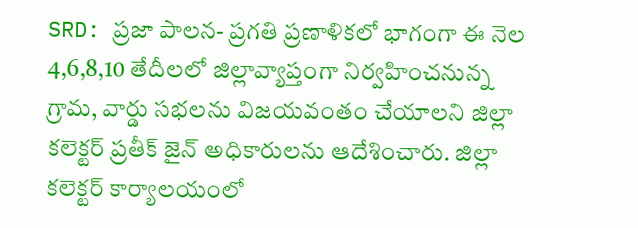SRD: ప్రజా పాలన- ప్రగతి ప్రణాళికలో భాగంగా ఈ నెల 4,6,8,10 తేదీలలో జిల్లావ్యాప్తంగా నిర్వహించనున్న గ్రామ, వార్డు సభలను విజయవంతం చేయాలని జిల్లా కలెక్టర్ ప్రతీక్ జైన్ అధికారులను ఆదేశించారు. జిల్లా కలెక్టర్ కార్యాలయంలో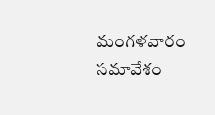మంగళవారం సమావేశం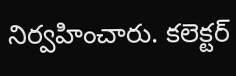నిర్వహించారు. కలెక్టర్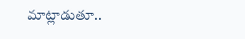మాట్లాడుతూ..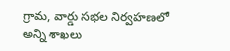గ్రామ, వార్డు సభల నిర్వహణలో అన్ని శాఖలు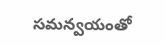సమన్వయంతో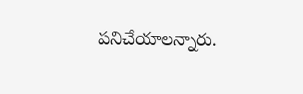పనిచేయాలన్నారు.